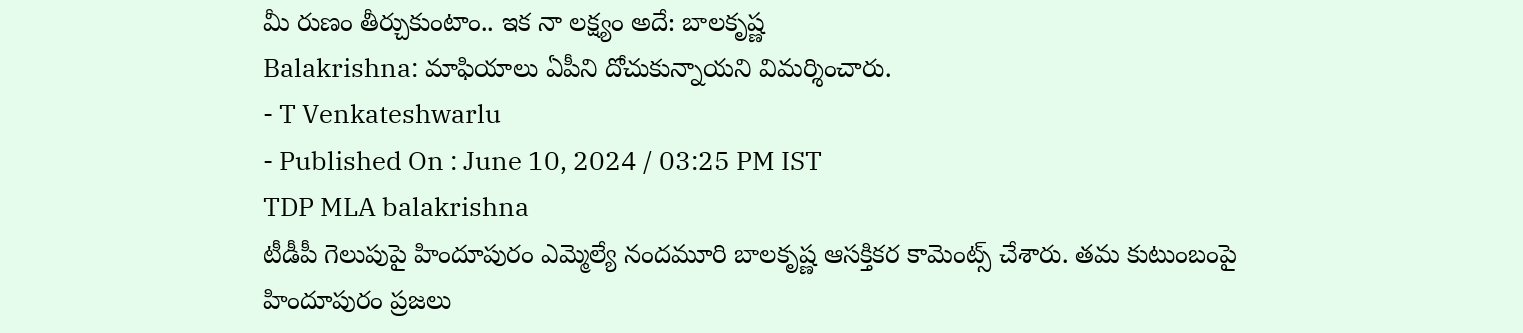మీ రుణం తీర్చుకుంటాం.. ఇక నా లక్ష్యం అదే: బాలకృష్ణ
Balakrishna: మాఫియాలు ఏపీని దోచుకున్నాయని విమర్శించారు.
- T Venkateshwarlu
- Published On : June 10, 2024 / 03:25 PM IST
TDP MLA balakrishna
టీడీపీ గెలుపుపై హిందూపురం ఎమ్మెల్యే నందమూరి బాలకృష్ణ ఆసక్తికర కామెంట్స్ చేశారు. తమ కుటుంబంపై హిందూపురం ప్రజలు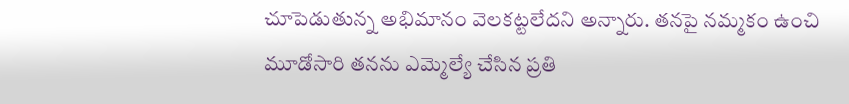చూపెడుతున్న అభిమానం వెలకట్టలేదని అన్నారు. తనపై నమ్మకం ఉంచి మూడోసారి తనను ఎమ్మెల్యే చేసిన ప్రతి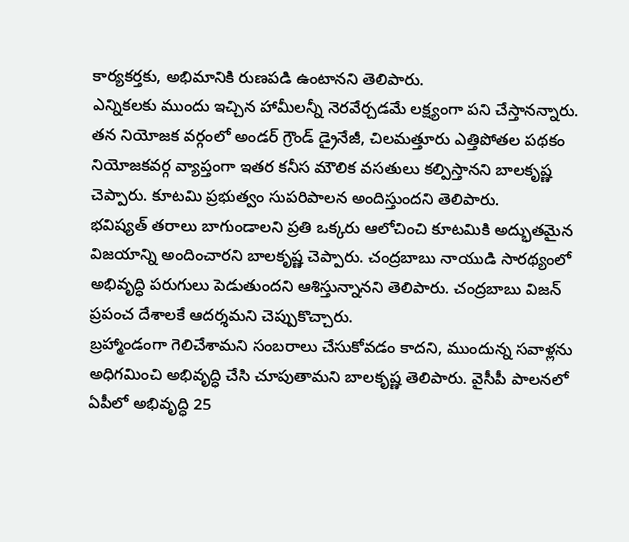కార్యకర్తకు, అభిమానికి రుణపడి ఉంటానని తెలిపారు.
ఎన్నికలకు ముందు ఇచ్చిన హామీలన్నీ నెరవేర్చడమే లక్ష్యంగా పని చేస్తానన్నారు. తన నియోజక వర్గంలో అండర్ గ్రౌండ్ డ్రైనేజీ, చిలమత్తూరు ఎత్తిపోతల పథకం నియోజకవర్గ వ్యాప్తంగా ఇతర కనీస మౌలిక వసతులు కల్పిస్తానని బాలకృష్ణ చెప్పారు. కూటమి ప్రభుత్వం సుపరిపాలన అందిస్తుందని తెలిపారు.
భవిష్యత్ తరాలు బాగుండాలని ప్రతి ఒక్కరు ఆలోచించి కూటమికి అద్భుతమైన విజయాన్ని అందించారని బాలకృష్ణ చెప్పారు. చంద్రబాబు నాయుడి సారథ్యంలో అభివృద్ధి పరుగులు పెడుతుందని ఆశిస్తున్నానని తెలిపారు. చంద్రబాబు విజన్ ప్రపంచ దేశాలకే ఆదర్శమని చెప్పుకొచ్చారు.
బ్రహ్మాండంగా గెలిచేశామని సంబరాలు చేసుకోవడం కాదని, ముందున్న సవాళ్లను అధిగమించి అభివృద్ధి చేసి చూపుతామని బాలకృష్ణ తెలిపారు. వైసీపీ పాలనలో ఏపీలో అభివృద్ధి 25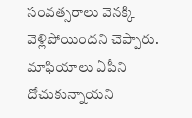సంవత్సరాలు వెనక్కి వెళ్లిపోయిందని చెప్పారు. మాఫియాలు ఏపీని దోచుకున్నాయని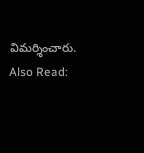విమర్శించారు.
Also Read: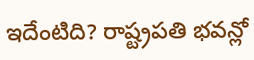ఇదేంటిది? రాష్ట్రపతి భవన్లో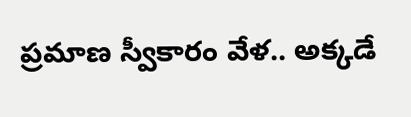ప్రమాణ స్వీకారం వేళ.. అక్కడే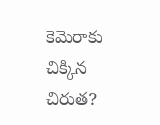కెమెరాకు చిక్కిన చిరుత?